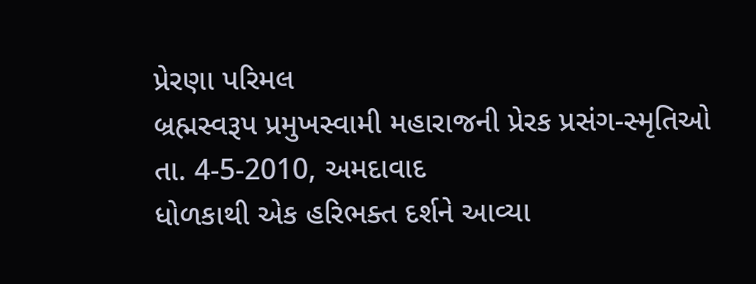પ્રેરણા પરિમલ
બ્રહ્મસ્વરૂપ પ્રમુખસ્વામી મહારાજની પ્રેરક પ્રસંગ-સ્મૃતિઓ
તા. 4-5-2010, અમદાવાદ
ધોળકાથી એક હરિભક્ત દર્શને આવ્યા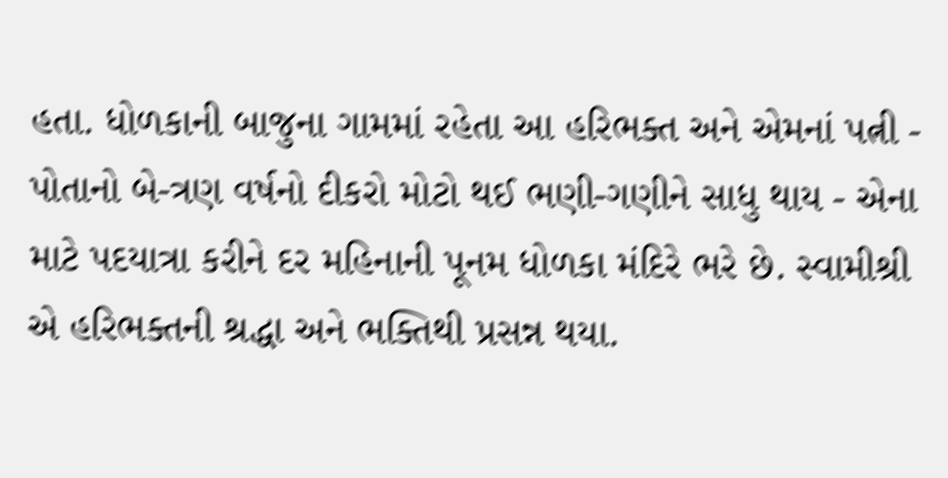હતા. ધોળકાની બાજુના ગામમાં રહેતા આ હરિભક્ત અને એમનાં પત્ની - પોતાનો બે-ત્રણ વર્ષનો દીકરો મોટો થઈ ભણી-ગણીને સાધુ થાય - એના માટે પદયાત્રા કરીને દર મહિનાની પૂનમ ધોળકા મંદિરે ભરે છે. સ્વામીશ્રી એ હરિભક્તની શ્રદ્ધા અને ભક્તિથી પ્રસન્ન થયા.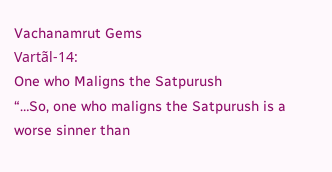Vachanamrut Gems
Vartãl-14:
One who Maligns the Satpurush
“…So, one who maligns the Satpurush is a worse sinner than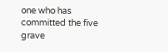one who has committed the five grave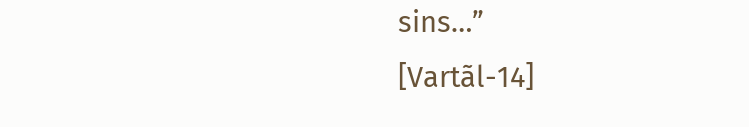sins…”
[Vartãl-14]